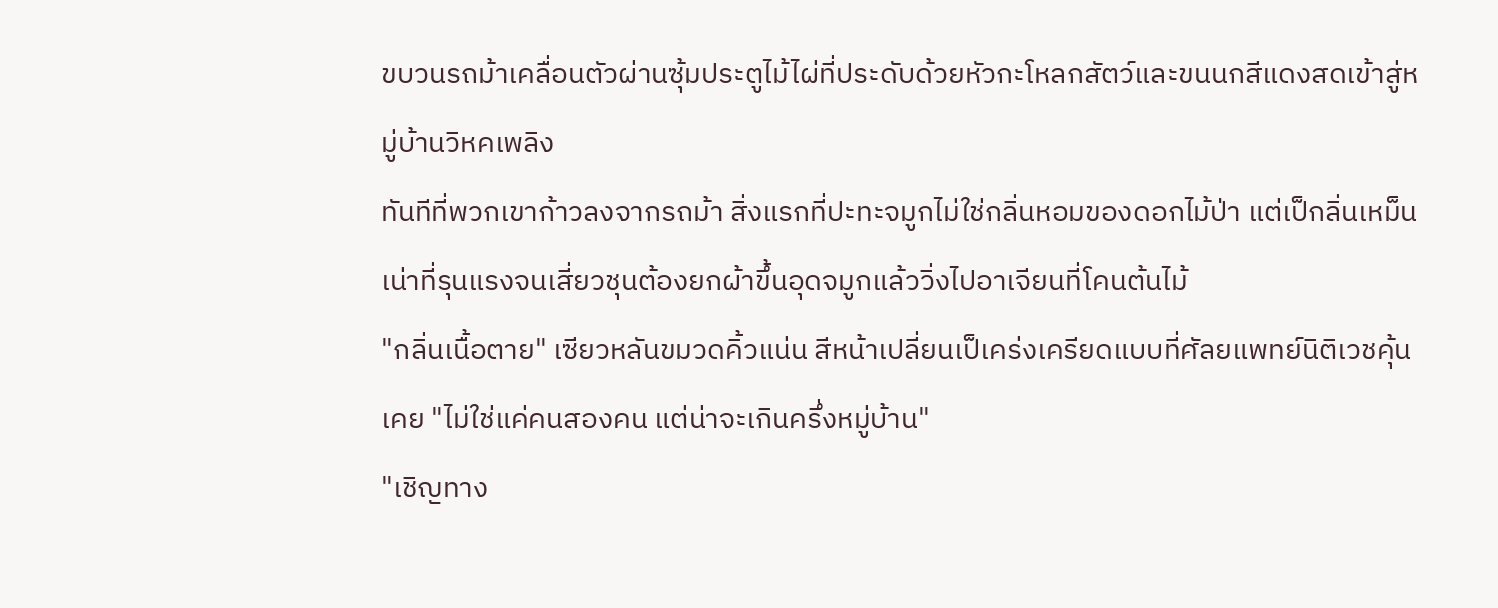ขบวนรถม้าเคลื่อนตัวผ่านซุ้มประตูไม้ไผ่ที่ประดับด้วยหัวกะโหลกสัตว์และขนนกสีแดงสดเข้าสู่หมู่บ้านวิหคเพลิง
ทันทีที่พวกเขาก้าวลงจากรถม้า สิ่งแรกที่ปะทะจมูกไม่ใช่กลิ่นหอมของดอกไม้ป่า แต่เป็กลิ่นเหม็นเน่าที่รุนแรงจนเสี่ยวชุนต้องยกผ้าขึ้นอุดจมูกแล้ววิ่งไปอาเจียนที่โคนต้นไม้
"กลิ่นเนื้อตาย" เซียวหลันขมวดคิ้วแน่น สีหน้าเปลี่ยนเป็เคร่งเครียดแบบที่ศัลยแพทย์นิติเวชคุ้นเคย "ไม่ใช่แค่คนสองคน แต่น่าจะเกินครึ่งหมู่บ้าน"
"เชิญทาง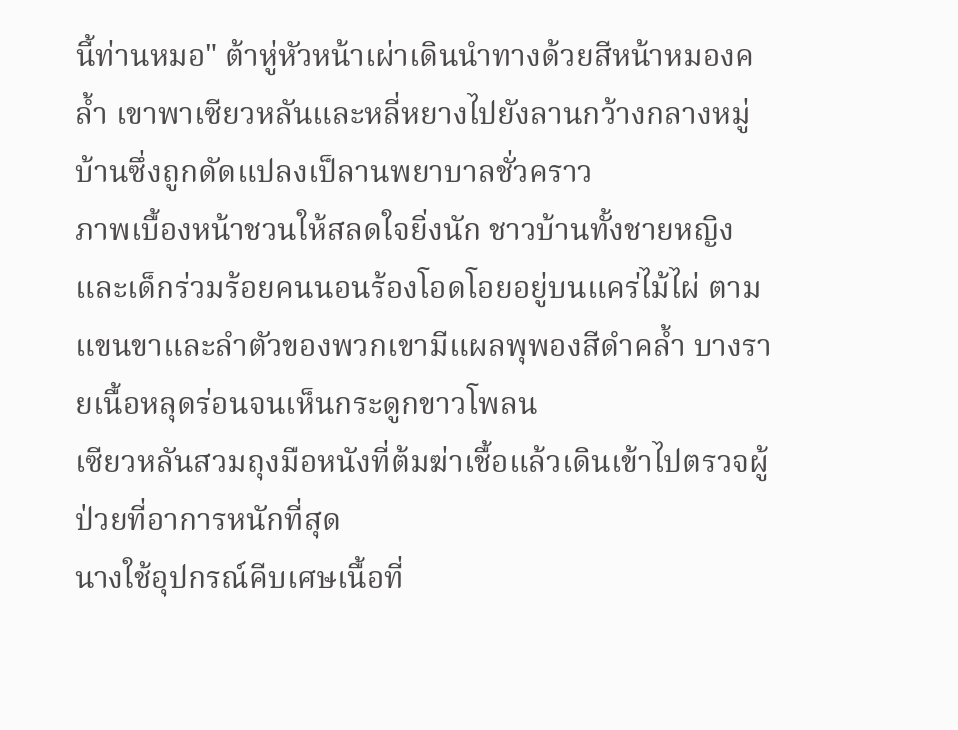นี้ท่านหมอ" ต้าหู่หัวหน้าเผ่าเดินนำทางด้วยสีหน้าหมองคล้ำ เขาพาเซียวหลันและหลี่หยางไปยังลานกว้างกลางหมู่บ้านซึ่งถูกดัดแปลงเป็ลานพยาบาลชั่วคราว
ภาพเบื้องหน้าชวนให้สลดใจยิ่งนัก ชาวบ้านทั้งชายหญิงและเด็กร่วมร้อยคนนอนร้องโอดโอยอยู่บนแคร่ไม้ไผ่ ตามแขนขาและลำตัวของพวกเขามีแผลพุพองสีดำคล้ำ บางรายเนื้อหลุดร่อนจนเห็นกระดูกขาวโพลน
เซียวหลันสวมถุงมือหนังที่ต้มฆ่าเชื้อแล้วเดินเข้าไปตรวจผู้ป่วยที่อาการหนักที่สุด
นางใช้อุปกรณ์คีบเศษเนื้อที่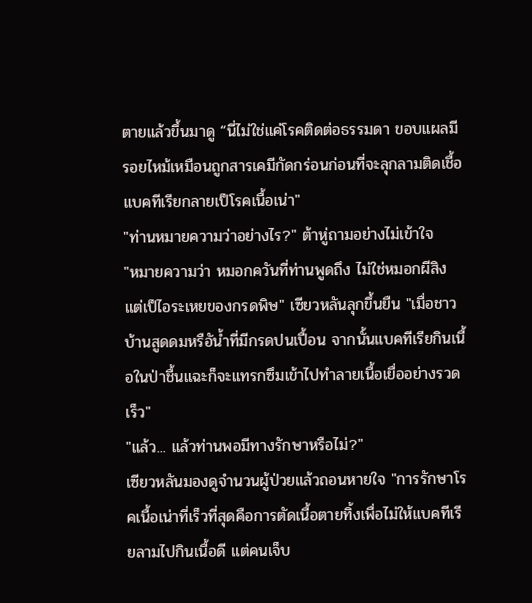ตายแล้วขึ้นมาดู “นี่ไม่ใช่แค่โรคติดต่อธรรมดา ขอบแผลมีรอยไหม้เหมือนถูกสารเคมีกัดกร่อนก่อนที่จะลุกลามติดเชื้อแบคทีเรียกลายเป็โรคเนื้อเน่า"
"ท่านหมายความว่าอย่างไร?" ต้าหู่ถามอย่างไม่เข้าใจ
"หมายความว่า หมอกควันที่ท่านพูดถึง ไม่ใช่หมอกผีสิง แต่เป็ไอระเหยของกรดพิษ" เซียวหลันลุกขึ้นยืน "เมื่อชาวบ้านสูดดมหรือัน้ำที่มีกรดปนเปื้อน จากนั้นแบคทีเรียกินเนื้อในป่าชื้นแฉะก็จะแทรกซึมเข้าไปทำลายเนื้อเยื่ออย่างรวดเร็ว"
"แล้ว... แล้วท่านพอมีทางรักษาหรือไม่?"
เซียวหลันมองดูจำนวนผู้ป่วยแล้วถอนหายใจ "การรักษาโรคเนื้อเน่าที่เร็วที่สุดคือการตัดเนื้อตายทิ้งเพื่อไม่ให้แบคทีเรียลามไปกินเนื้อดี แต่คนเจ็บ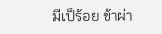มีเป็ร้อย ข้าผ่า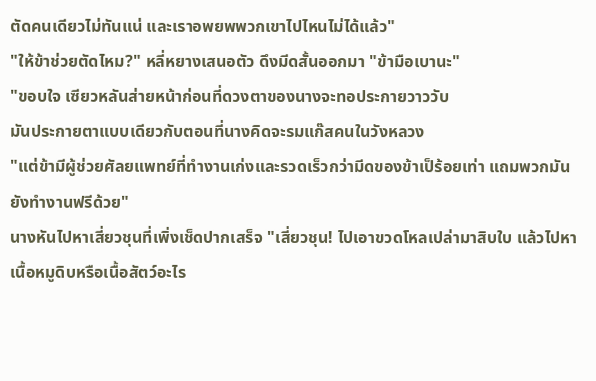ตัดคนเดียวไม่ทันแน่ และเราอพยพพวกเขาไปไหนไม่ได้แล้ว"
"ให้ข้าช่วยตัดไหม?" หลี่หยางเสนอตัว ดึงมีดสั้นออกมา "ข้ามือเบานะ"
"ขอบใจ เซียวหลันส่ายหน้าก่อนที่ดวงตาของนางจะทอประกายวาววับ
มันประกายตาแบบเดียวกับตอนที่นางคิดจะรมแก๊สคนในวังหลวง
"แต่ข้ามีผู้ช่วยศัลยแพทย์ที่ทำงานเก่งและรวดเร็วกว่ามีดของข้าเป็ร้อยเท่า แถมพวกมันยังทำงานฟรีด้วย"
นางหันไปหาเสี่ยวชุนที่เพิ่งเช็ดปากเสร็จ "เสี่ยวชุน! ไปเอาขวดโหลเปล่ามาสิบใบ แล้วไปหาเนื้อหมูดิบหรือเนื้อสัตว์อะไร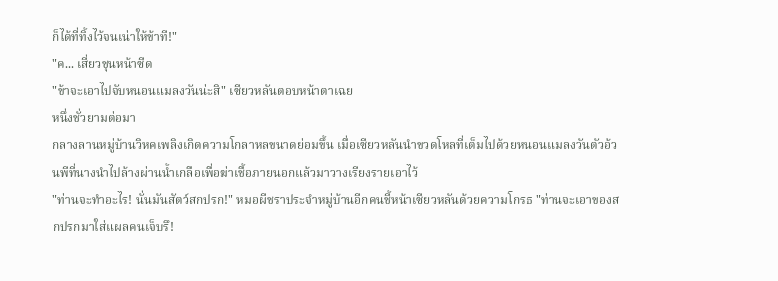ก็ได้ที่ทิ้งไว้จนเน่าให้ข้าที!"
"ค... เสี่ยวชุนหน้าซีด
"ข้าจะเอาไปจับหนอนแมลงวันน่ะสิ" เซียวหลันตอบหน้าตาเฉย
หนึ่งชั่วยามต่อมา
กลางลานหมู่บ้านวิหคเพลิงเกิดความโกลาหลขนาดย่อมขึ้น เมื่อเซียวหลันนำขวดโหลที่เต็มไปด้วยหนอนแมลงวันตัวอ้วนพีที่นางนำไปล้างผ่านน้ำเกลือเพื่อฆ่าเชื้อภายนอกแล้วมาวางเรียงรายเอาไว้
"ท่านจะทำอะไร! นั่นมันสัตว์สกปรก!" หมอผีชราประจำหมู่บ้านอีกคนชี้หน้าเซียวหลันด้วยความโกรธ "ท่านจะเอาของสกปรกมาใส่แผลคนเจ็บรึ!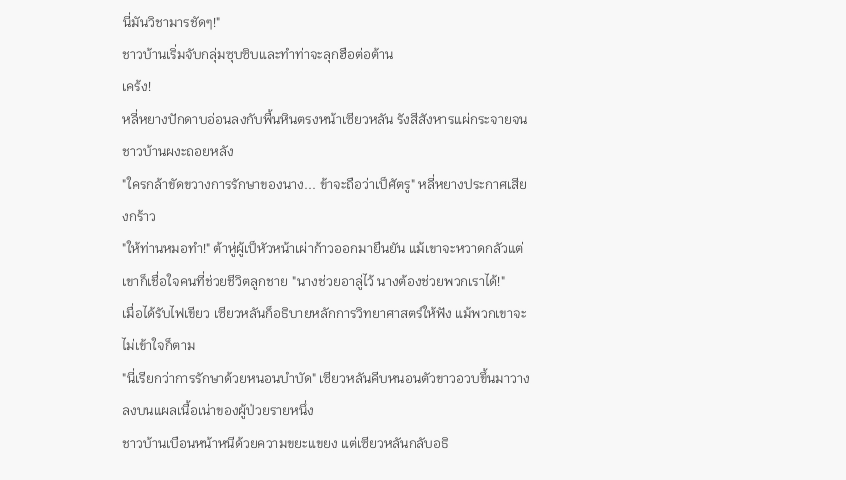นี่มันวิชามารชัดๆ!"
ชาวบ้านเริ่มจับกลุ่มซุบซิบและทำท่าจะลุกฮือต่อต้าน
เคร้ง!
หลี่หยางปักดาบอ่อนลงกับพื้นหินตรงหน้าเซียวหลัน รังสีสังหารแผ่กระจายจนชาวบ้านผงะถอยหลัง
"ใครกล้าขัดขวางการรักษาของนาง... ข้าจะถือว่าเป็ศัตรู" หลี่หยางประกาศเสียงกร้าว
"ให้ท่านหมอทำ!" ต้าหู่ผู้เป็หัวหน้าเผ่าก้าวออกมายืนยัน แม้เขาจะหวาดกลัวแต่เขาก็เชื่อใจคนที่ช่วยชีวิตลูกชาย "นางช่วยอาลู่ไว้ นางต้องช่วยพวกเราได้!"
เมื่อได้รับไฟเขียว เซียวหลันก็อธิบายหลักการวิทยาศาสตร์ให้ฟัง แม้พวกเขาจะไม่เข้าใจก็ตาม
"นี่เรียกว่าการรักษาด้วยหนอนบำบัด" เซียวหลันคีบหนอนตัวขาวอวบขึ้นมาวางลงบนแผลเนื้อเน่าของผู้ป่วยรายหนึ่ง
ชาวบ้านเบือนหน้าหนีด้วยความขยะแขยง แต่เซียวหลันกลับอธิ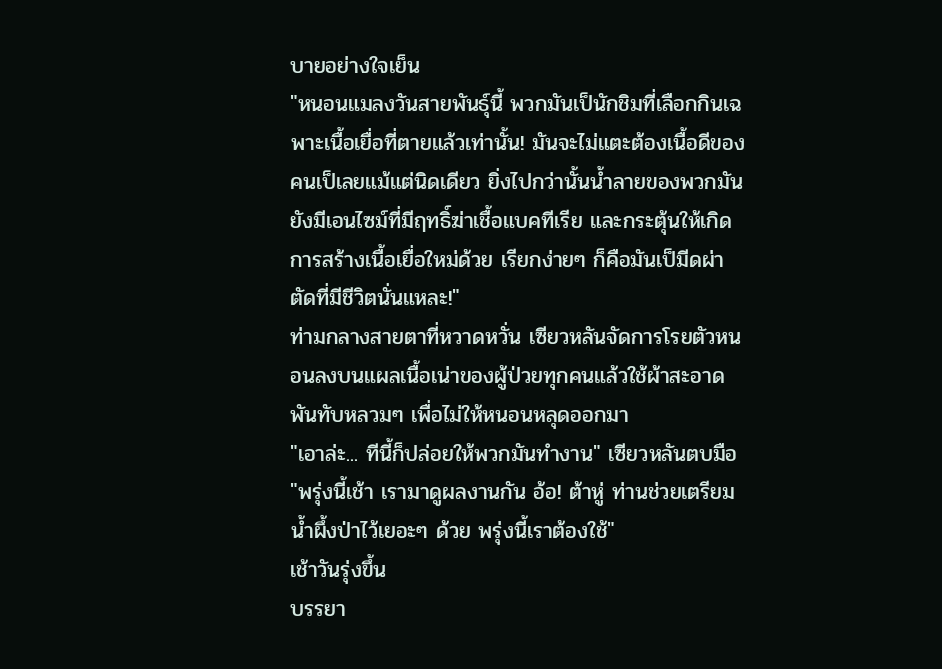บายอย่างใจเย็น
"หนอนแมลงวันสายพันธุ์นี้ พวกมันเป็นักชิมที่เลือกกินเฉพาะเนื้อเยื่อที่ตายแล้วเท่านั้น! มันจะไม่แตะต้องเนื้อดีของคนเป็เลยแม้แต่นิดเดียว ยิ่งไปกว่านั้นน้ำลายของพวกมันยังมีเอนไซม์ที่มีฤทธิ์ฆ่าเชื้อแบคทีเรีย และกระตุ้นให้เกิดการสร้างเนื้อเยื่อใหม่ด้วย เรียกง่ายๆ ก็คือมันเป็มีดผ่าตัดที่มีชีวิตนั่นแหละ!"
ท่ามกลางสายตาที่หวาดหวั่น เซียวหลันจัดการโรยตัวหนอนลงบนแผลเนื้อเน่าของผู้ป่วยทุกคนแล้วใช้ผ้าสะอาดพันทับหลวมๆ เพื่อไม่ให้หนอนหลุดออกมา
"เอาล่ะ... ทีนี้ก็ปล่อยให้พวกมันทำงาน" เซียวหลันตบมือ "พรุ่งนี้เช้า เรามาดูผลงานกัน อ้อ! ต้าหู่ ท่านช่วยเตรียมน้ำผึ้งป่าไว้เยอะๆ ด้วย พรุ่งนี้เราต้องใช้"
เช้าวันรุ่งขึ้น
บรรยา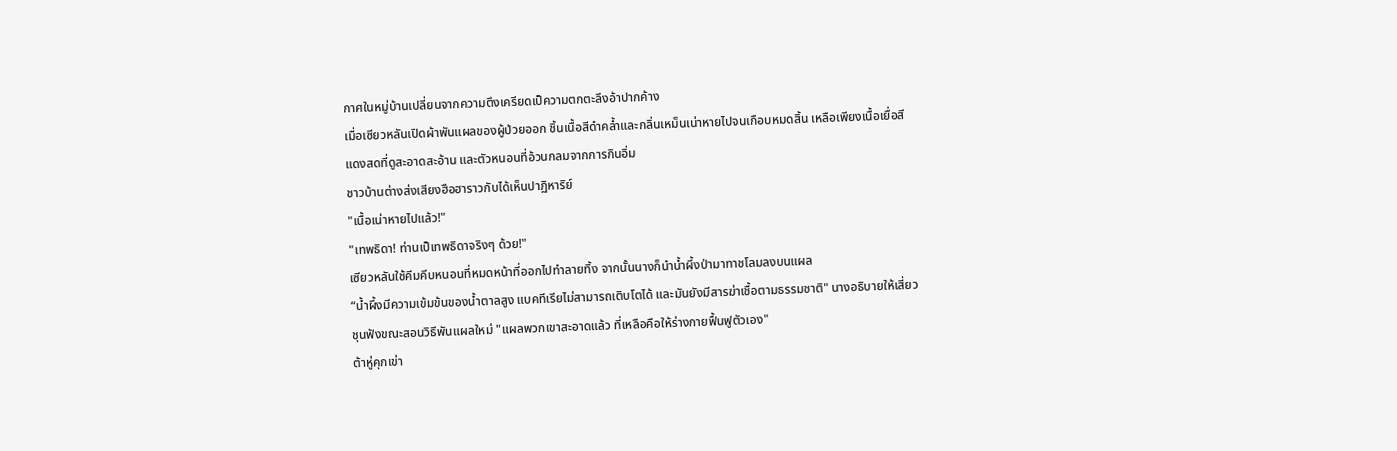กาศในหมู่บ้านเปลี่ยนจากความตึงเครียดเป็ความตกตะลึงอ้าปากค้าง
เมื่อเซียวหลันเปิดผ้าพันแผลของผู้ป่วยออก ชิ้นเนื้อสีดำคล้ำและกลิ่นเหม็นเน่าหายไปจนเกือบหมดสิ้น เหลือเพียงเนื้อเยื่อสีแดงสดที่ดูสะอาดสะอ้าน และตัวหนอนที่อ้วนกลมจากการกินอิ่ม
ชาวบ้านต่างส่งเสียงฮือฮาราวกับได้เห็นปาฏิหาริย์
"เนื้อเน่าหายไปแล้ว!"
"เทพธิดา! ท่านเป็เทพธิดาจริงๆ ด้วย!"
เซียวหลันใช้คีมคีบหนอนที่หมดหน้าที่ออกไปทำลายทิ้ง จากนั้นนางก็นำน้ำผึ้งป่ามาทาชโลมลงบนแผล
“น้ำผึ้งมีความเข้มข้นของน้ำตาลสูง แบคทีเรียไม่สามารถเติบโตได้ และมันยังมีสารฆ่าเชื้อตามธรรมชาติ" นางอธิบายให้เสี่ยวชุนฟังขณะสอนวิธีพันแผลใหม่ "แผลพวกเขาสะอาดแล้ว ที่เหลือคือให้ร่างกายฟื้นฟูตัวเอง"
ต้าหู่คุกเข่า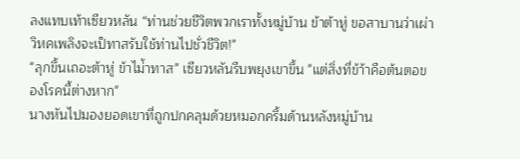ลงแทบเท้าเซียวหลัน “ท่านช่วยชีวิตพวกเราทั้งหมู่บ้าน ข้าต้าหู่ ขอสาบานว่าเผ่าวิหคเพลิงจะเป็ทาสรับใช้ท่านไปชั่วชีวิต!"
"ลุกขึ้นเถอะต้าหู่ ข้าไม่้าทาส" เซียวหลันรีบพยุงเขาขึ้น "แต่สิ่งที่ข้า้าคือต้นตอของโรคนี้ต่างหาก"
นางหันไปมองยอดเขาที่ถูกปกคลุมด้วยหมอกครึ้มด้านหลังหมู่บ้าน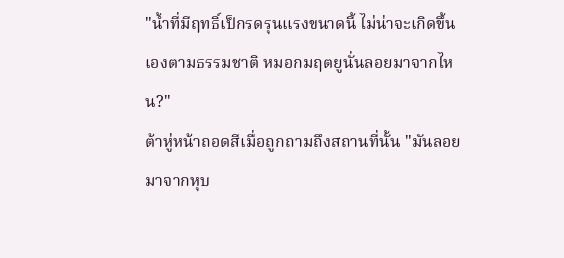"น้ำที่มีฤทธิ์เป็กรดรุนแรงขนาดนี้ ไม่น่าจะเกิดขึ้นเองตามธรรมชาติ หมอกมฤตยูนั่นลอยมาจากไหน?"
ต้าหู่หน้าถอดสีเมื่อถูกถามถึงสถานที่นั้น "มันลอยมาจากหุบ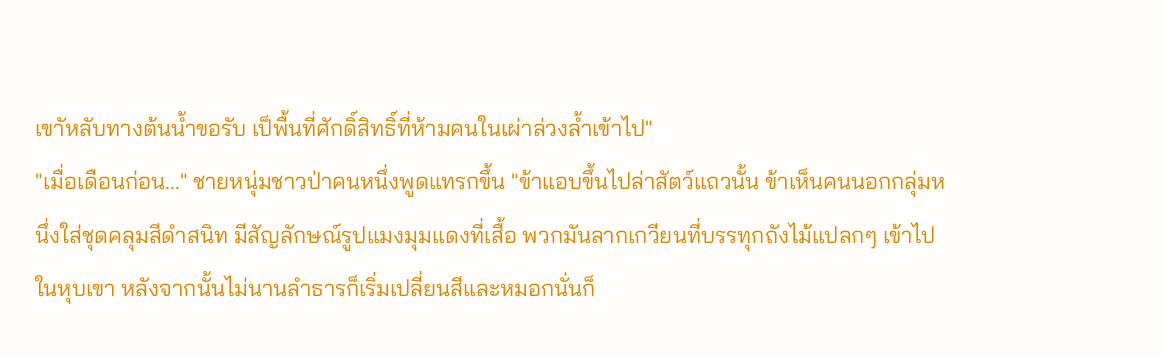เขาัหลับทางต้นน้ำขอรับ เป็พื้นที่ศักดิ์สิทธิ์ที่ห้ามคนในเผ่าล่วงล้ำเข้าไป"
"เมื่อเดือนก่อน..." ชายหนุ่มชาวป่าคนหนึ่งพูดแทรกขึ้น "ข้าแอบขึ้นไปล่าสัตว์แถวนั้น ข้าเห็นคนนอกกลุ่มหนึ่งใส่ชุดคลุมสีดำสนิท มีสัญลักษณ์รูปแมงมุมแดงที่เสื้อ พวกมันลากเกวียนที่บรรทุกถังไม้แปลกๆ เข้าไปในหุบเขา หลังจากนั้นไม่นานลำธารก็เริ่มเปลี่ยนสีและหมอกนั่นก็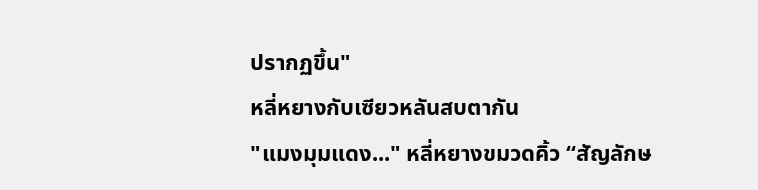ปรากฏขึ้น"
หลี่หยางกับเซียวหลันสบตากัน
"แมงมุมแดง..." หลี่หยางขมวดคิ้ว “สัญลักษ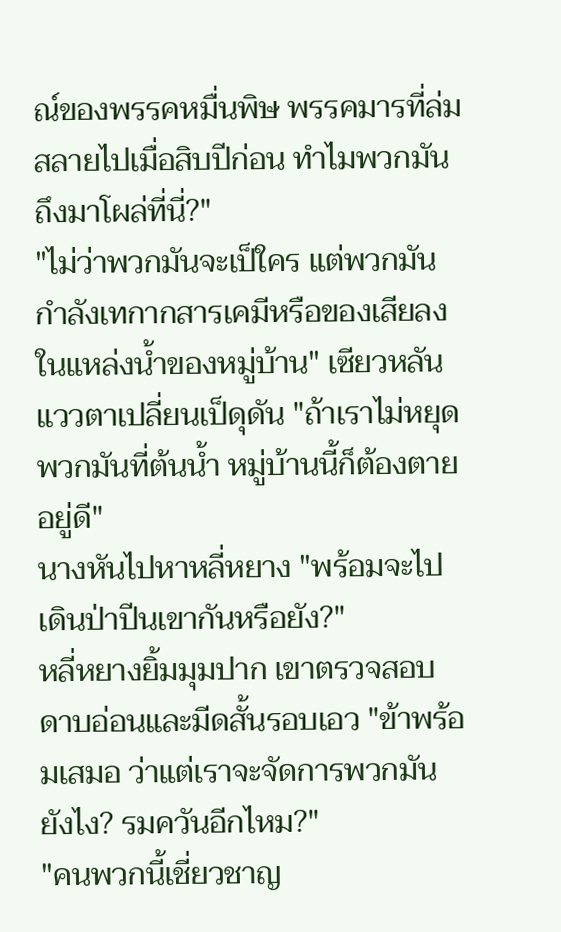ณ์ของพรรคหมื่นพิษ พรรคมารที่ล่มสลายไปเมื่อสิบปีก่อน ทำไมพวกมันถึงมาโผล่ที่นี่?"
"ไม่ว่าพวกมันจะเป็ใคร แต่พวกมันกำลังเทกากสารเคมีหรือของเสียลงในแหล่งน้ำของหมู่บ้าน" เซียวหลันแววตาเปลี่ยนเป็ดุดัน "ถ้าเราไม่หยุดพวกมันที่ต้นน้ำ หมู่บ้านนี้ก็ต้องตายอยู่ดี"
นางหันไปหาหลี่หยาง "พร้อมจะไปเดินป่าปีนเขากันหรือยัง?"
หลี่หยางยิ้มมุมปาก เขาตรวจสอบดาบอ่อนและมีดสั้นรอบเอว "ข้าพร้อมเสมอ ว่าแต่เราจะจัดการพวกมันยังไง? รมควันอีกไหม?"
"คนพวกนี้เชี่ยวชาญ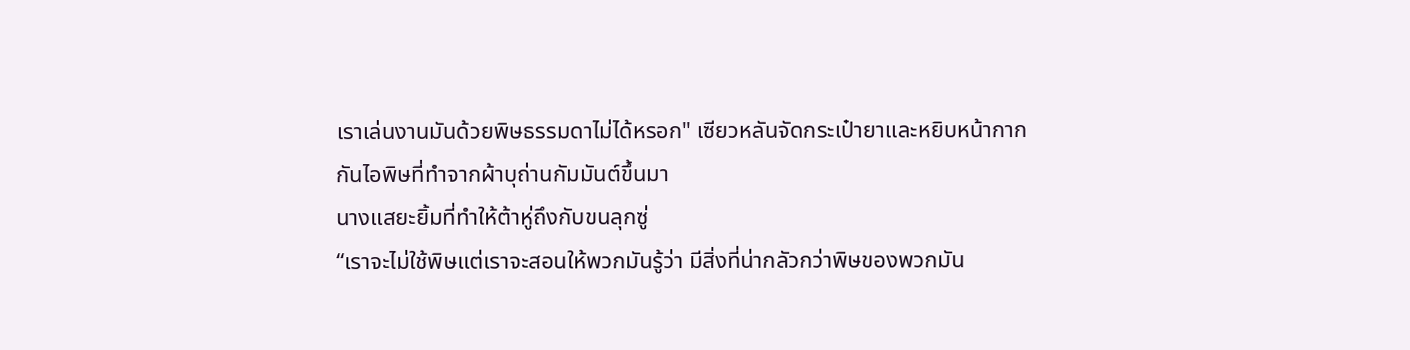เราเล่นงานมันด้วยพิษธรรมดาไม่ได้หรอก" เซียวหลันจัดกระเป๋ายาและหยิบหน้ากากกันไอพิษที่ทำจากผ้าบุถ่านกัมมันต์ขึ้นมา
นางแสยะยิ้มที่ทำให้ต้าหู่ถึงกับขนลุกซู่
“เราจะไม่ใช้พิษแต่เราจะสอนให้พวกมันรู้ว่า มีสิ่งที่น่ากลัวกว่าพิษของพวกมัน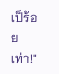เป็ร้อยเท่า!"